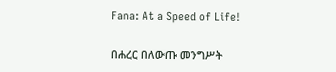Fana: At a Speed of Life!

በሐረር በለውጡ መንግሥት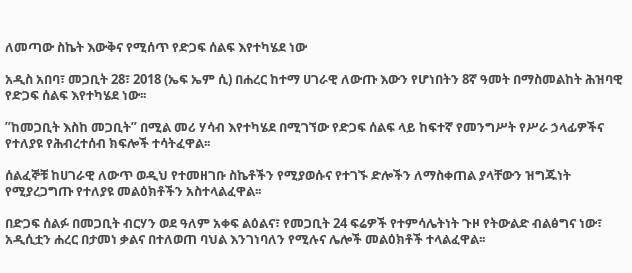ለመጣው ስኬት እውቅና የሚሰጥ የድጋፍ ሰልፍ እየተካሄደ ነው

አዲስ አበባ፣ መጋቢት 28፣ 2018 (ኤፍ ኤም ሲ) በሐረር ከተማ ሀገራዊ ለውጡ እውን የሆነበትን 8ኛ ዓመት በማስመልከት ሕዝባዊ የድጋፍ ሰልፍ እየተካሄደ ነው፡፡

”ከመጋቢት እስከ መጋቢት” በሚል መሪ ሃሳብ እየተካሄደ በሚገኘው የድጋፍ ሰልፍ ላይ ከፍተኛ የመንግሥት የሥራ ኃላፊዎችና የተለያዩ የሕብረተሰብ ክፍሎች ተሳትፈዋል፡፡

ሰልፈኞቹ ከሀገራዊ ለውጥ ወዲህ የተመዘገቡ ስኬቶችን የሚያወሱና የተገኙ ድሎችን ለማስቀጠል ያላቸውን ዝግጁነት የሚያረጋግጡ የተለያዩ መልዕክቶችን አስተላልፈዋል፡፡

በድጋፍ ሰልፉ በመጋቢት ብርሃን ወደ ዓለም አቀፍ ልዕልና፣ የመጋቢት 24 ፍሬዎች የተምሳሌትነት ጉዞ የትውልድ ብልፅግና ነው፣ አዲሲቷን ሐረር በታመነ ቃልና በተለወጠ ባህል እንገነባለን የሚሉና ሌሎች መልዕክቶች ተላልፈዋል፡፡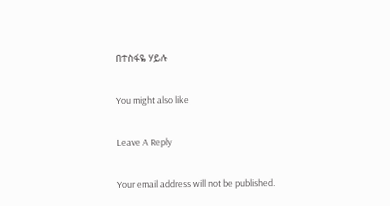በተስፋዬ ሃይሉ

You might also like

Leave A Reply

Your email address will not be published.